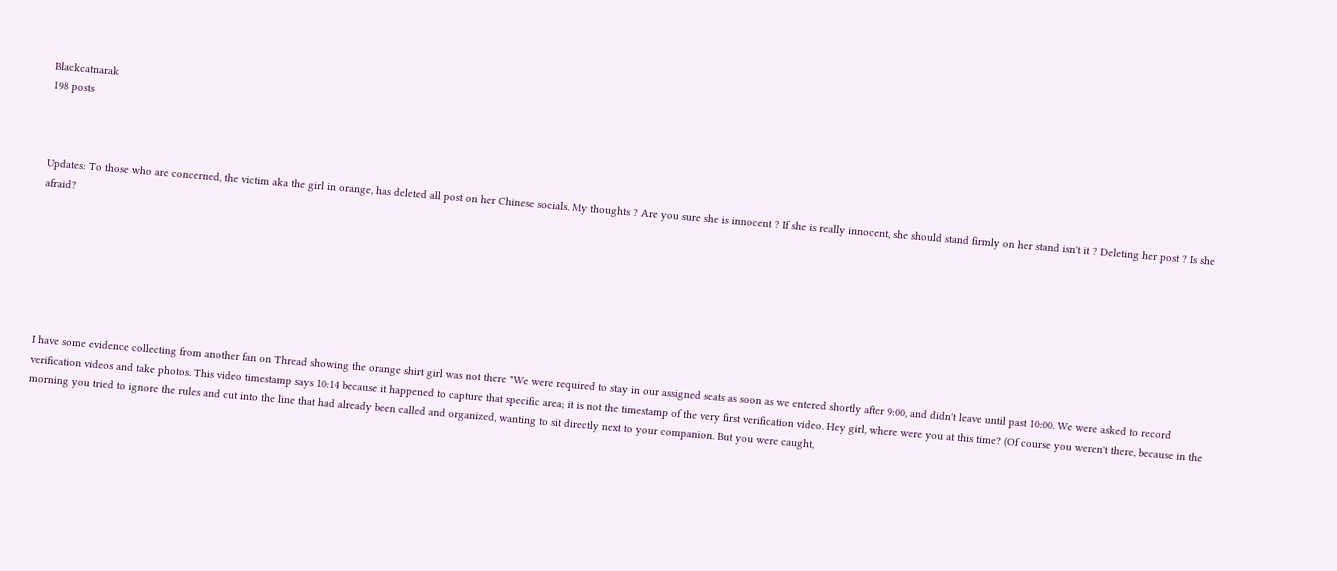Blackcatnarak
198 posts



Updates: To those who are concerned, the victim aka the girl in orange, has deleted all post on her Chinese socials. My thoughts ? Are you sure she is innocent ? If she is really innocent, she should stand firmly on her stand isn't it ? Deleting her post ? Is she afraid?







I have some evidence collecting from another fan on Thread showing the orange shirt girl was not there "We were required to stay in our assigned seats as soon as we entered shortly after 9:00, and didn't leave until past 10:00. We were asked to record verification videos and take photos. This video timestamp says 10:14 because it happened to capture that specific area; it is not the timestamp of the very first verification video. Hey girl, where were you at this time? (Of course you weren't there, because in the morning you tried to ignore the rules and cut into the line that had already been called and organized, wanting to sit directly next to your companion. But you were caught,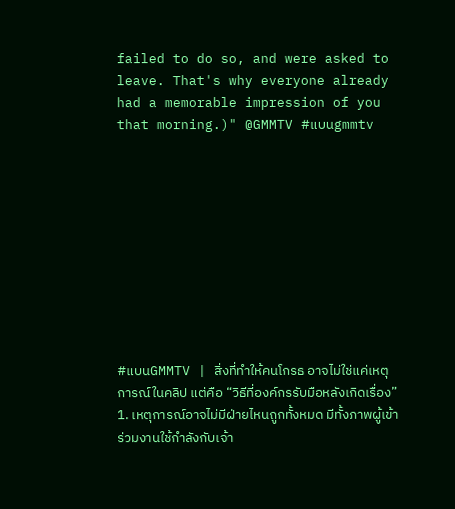failed to do so, and were asked to leave. That's why everyone already had a memorable impression of you that morning.)" @GMMTV #แบนgmmtv










#แบนGMMTV | สิ่งที่ทำให้คนโกรธ อาจไม่ใช่แค่เหตุการณ์ในคลิป แต่คือ “วิธีที่องค์กรรับมือหลังเกิดเรื่อง” 1. เหตุการณ์อาจไม่มีฝ่ายไหนถูกทั้งหมด มีทั้งภาพผู้เข้าร่วมงานใช้กำลังกับเจ้า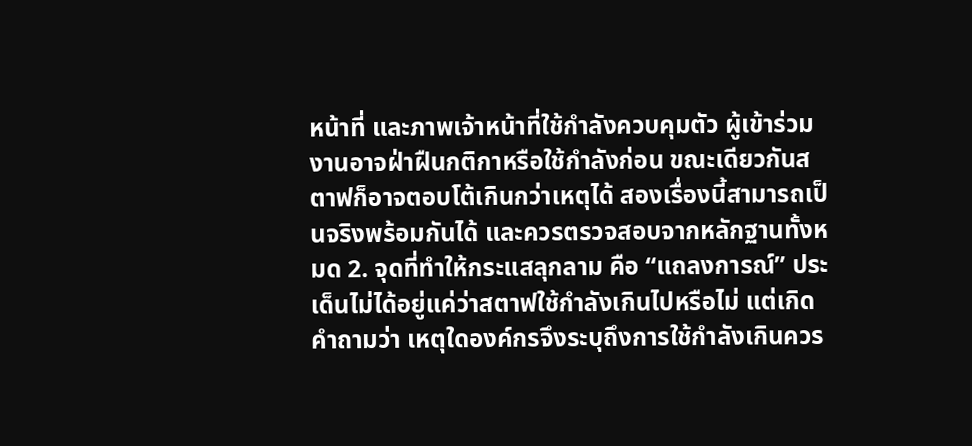หน้าที่ และภาพเจ้าหน้าที่ใช้กำลังควบคุมตัว ผู้เข้าร่วมงานอาจฝ่าฝืนกติกาหรือใช้กำลังก่อน ขณะเดียวกันสตาฟก็อาจตอบโต้เกินกว่าเหตุได้ สองเรื่องนี้สามารถเป็นจริงพร้อมกันได้ และควรตรวจสอบจากหลักฐานทั้งหมด 2. จุดที่ทำให้กระแสลุกลาม คือ “แถลงการณ์” ประเด็นไม่ได้อยู่แค่ว่าสตาฟใช้กำลังเกินไปหรือไม่ แต่เกิดคำถามว่า เหตุใดองค์กรจึงระบุถึงการใช้กำลังเกินควร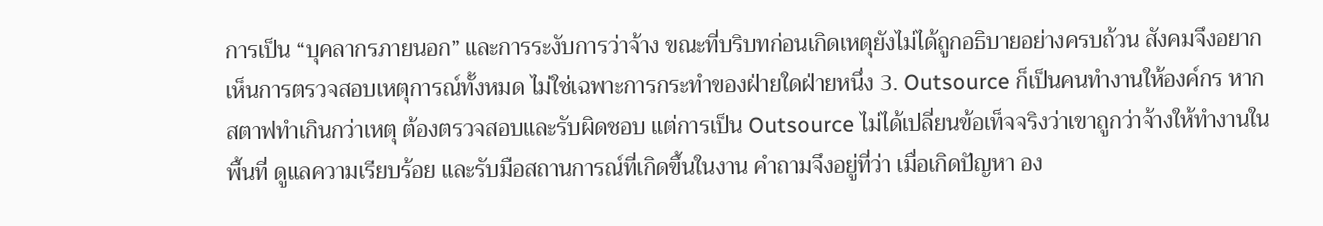การเป็น “บุคลากรภายนอก” และการระงับการว่าจ้าง ขณะที่บริบทก่อนเกิดเหตุยังไม่ได้ถูกอธิบายอย่างครบถ้วน สังคมจึงอยากเห็นการตรวจสอบเหตุการณ์ทั้งหมด ไม่ใช่เฉพาะการกระทำของฝ่ายใดฝ่ายหนึ่ง 3. Outsource ก็เป็นคนทำงานให้องค์กร หากสตาฟทำเกินกว่าเหตุ ต้องตรวจสอบและรับผิดชอบ แต่การเป็น Outsource ไม่ได้เปลี่ยนข้อเท็จจริงว่าเขาถูกว่าจ้างให้ทำงานในพื้นที่ ดูแลความเรียบร้อย และรับมือสถานการณ์ที่เกิดขึ้นในงาน คำถามจึงอยู่ที่ว่า เมื่อเกิดปัญหา อง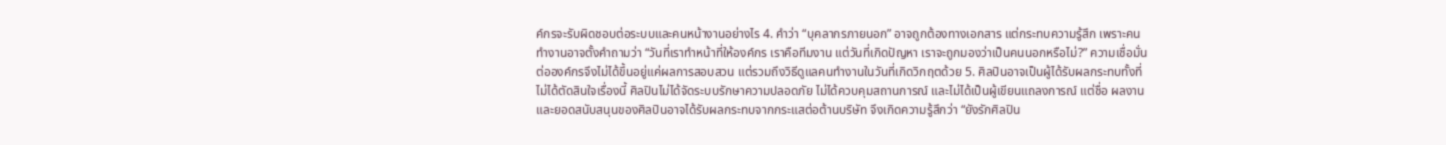ค์กรจะรับผิดชอบต่อระบบและคนหน้างานอย่างไร 4. คำว่า “บุคลากรภายนอก” อาจถูกต้องทางเอกสาร แต่กระทบความรู้สึก เพราะคนทำงานอาจตั้งคำถามว่า “วันที่เราทำหน้าที่ให้องค์กร เราคือทีมงาน แต่วันที่เกิดปัญหา เราจะถูกมองว่าเป็นคนนอกหรือไม่?” ความเชื่อมั่นต่อองค์กรจึงไม่ได้ขึ้นอยู่แค่ผลการสอบสวน แต่รวมถึงวิธีดูแลคนทำงานในวันที่เกิดวิกฤตด้วย 5. ศิลปินอาจเป็นผู้ได้รับผลกระทบทั้งที่ไม่ได้ตัดสินใจเรื่องนี้ ศิลปินไม่ได้จัดระบบรักษาความปลอดภัย ไม่ได้ควบคุมสถานการณ์ และไม่ได้เป็นผู้เขียนแถลงการณ์ แต่ชื่อ ผลงาน และยอดสนับสนุนของศิลปินอาจได้รับผลกระทบจากกระแสต่อต้านบริษัท จึงเกิดความรู้สึกว่า “ยังรักศิลปิน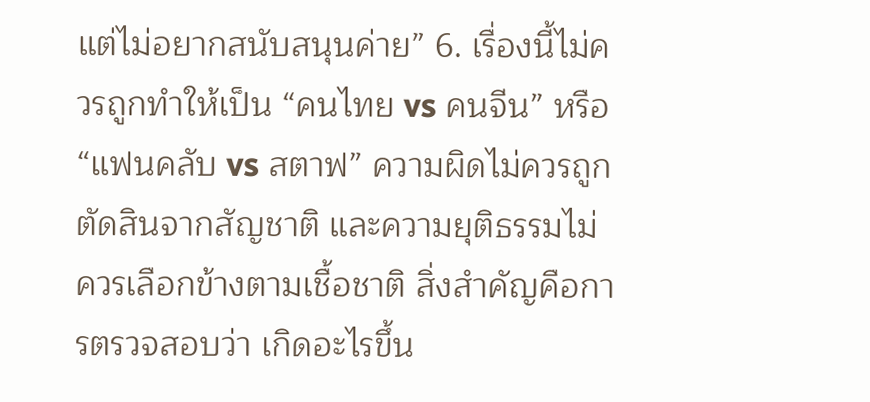แต่ไม่อยากสนับสนุนค่าย” 6. เรื่องนี้ไม่ควรถูกทำให้เป็น “คนไทย vs คนจีน” หรือ “แฟนคลับ vs สตาฟ” ความผิดไม่ควรถูกตัดสินจากสัญชาติ และความยุติธรรมไม่ควรเลือกข้างตามเชื้อชาติ สิ่งสำคัญคือการตรวจสอบว่า เกิดอะไรขึ้น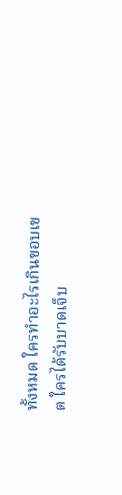ทั้งหมด ใครทำอะไรเกินขอบเขต ใครได้รับบาดเจ็บ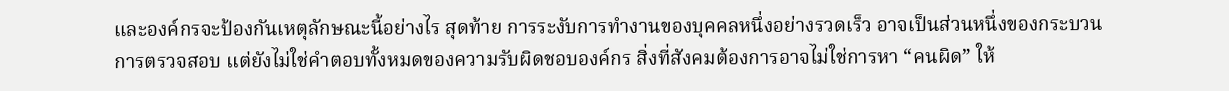และองค์กรจะป้องกันเหตุลักษณะนี้อย่างไร สุดท้าย การระงับการทำงานของบุคคลหนึ่งอย่างรวดเร็ว อาจเป็นส่วนหนึ่งของกระบวนการตรวจสอบ แต่ยังไม่ใช่คำตอบทั้งหมดของความรับผิดชอบองค์กร สิ่งที่สังคมต้องการอาจไม่ใช่การหา “คนผิด” ให้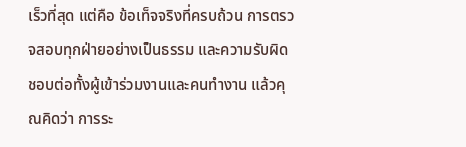เร็วที่สุด แต่คือ ข้อเท็จจริงที่ครบถ้วน การตรวจสอบทุกฝ่ายอย่างเป็นธรรม และความรับผิดชอบต่อทั้งผู้เข้าร่วมงานและคนทำงาน แล้วคุณคิดว่า การระ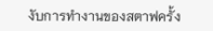งับการทำงานของสตาฟครั้ง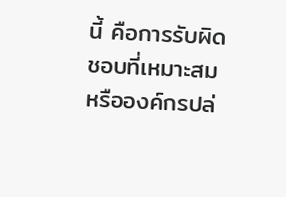นี้ คือการรับผิดชอบที่เหมาะสม หรือองค์กรปล่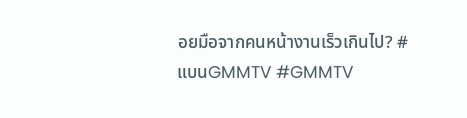อยมือจากคนหน้างานเร็วเกินไป? #แบนGMMTV #GMMTV